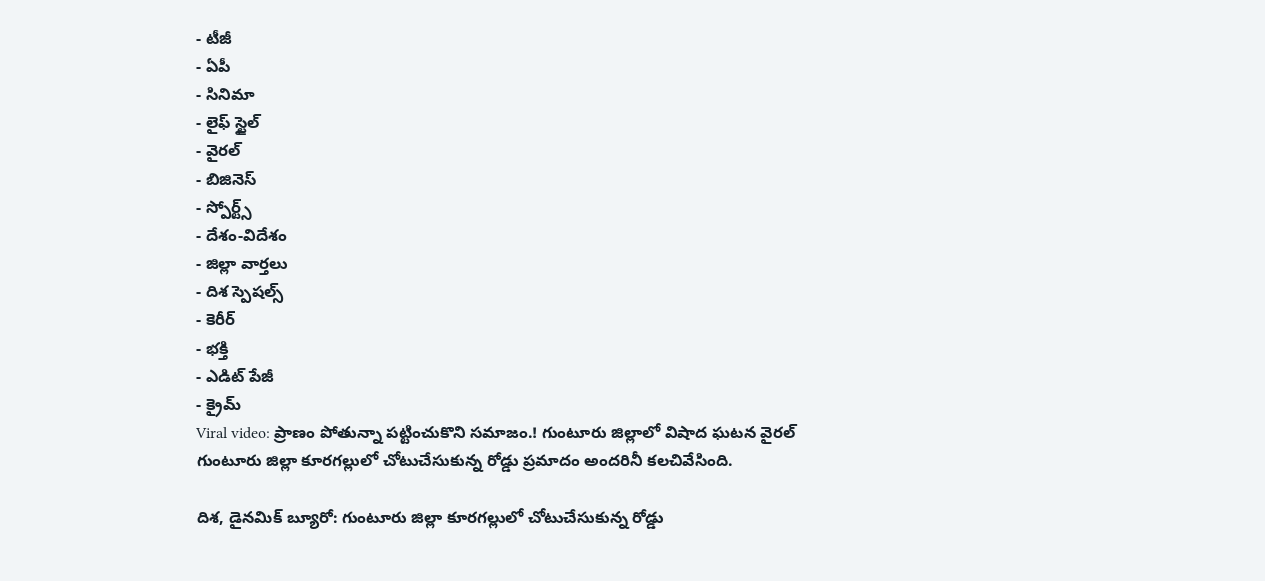- టీజీ
- ఏపీ
- సినిమా
- లైఫ్ స్టైల్
- వైరల్
- బిజినెస్
- స్పోర్ట్స్
- దేశం-విదేశం
- జిల్లా వార్తలు
- దిశ స్పెషల్స్
- కెరీర్
- భక్తి
- ఎడిట్ పేజీ
- క్రైమ్
Viral video: ప్రాణం పోతున్నా పట్టించుకొని సమాజం.! గుంటూరు జిల్లాలో విషాద ఘటన వైరల్
గుంటూరు జిల్లా కూరగల్లులో చోటుచేసుకున్న రోడ్డు ప్రమాదం అందరినీ కలచివేసింది.

దిశ, డైనమిక్ బ్యూరో: గుంటూరు జిల్లా కూరగల్లులో చోటుచేసుకున్న రోడ్డు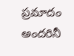ప్రమాదం అందరినీ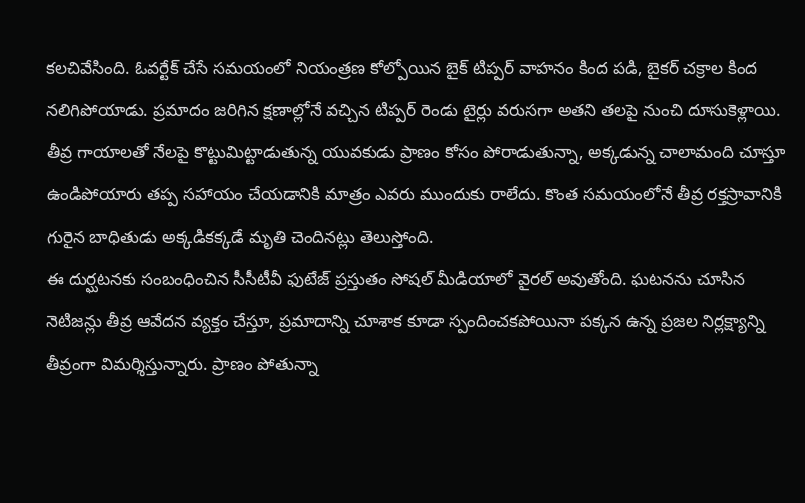కలచివేసింది. ఓవర్టేక్ చేసే సమయంలో నియంత్రణ కోల్పోయిన బైక్ టిప్పర్ వాహనం కింద పడి, బైకర్ చక్రాల కింద నలిగిపోయాడు. ప్రమాదం జరిగిన క్షణాల్లోనే వచ్చిన టిప్పర్ రెండు టైర్లు వరుసగా అతని తలపై నుంచి దూసుకెళ్లాయి. తీవ్ర గాయాలతో నేలపై కొట్టుమిట్టాడుతున్న యువకుడు ప్రాణం కోసం పోరాడుతున్నా, అక్కడున్న చాలామంది చూస్తూ ఉండిపోయారు తప్ప సహాయం చేయడానికి మాత్రం ఎవరు ముందుకు రాలేదు. కొంత సమయంలోనే తీవ్ర రక్తస్రావానికి గురైన బాధితుడు అక్కడికక్కడే మృతి చెందినట్లు తెలుస్తోంది.
ఈ దుర్ఘటనకు సంబంధించిన సీసీటీవీ ఫుటేజ్ ప్రస్తుతం సోషల్ మీడియాలో వైరల్ అవుతోంది. ఘటనను చూసిన నెటిజన్లు తీవ్ర ఆవేదన వ్యక్తం చేస్తూ, ప్రమాదాన్ని చూశాక కూడా స్పందించకపోయినా పక్కన ఉన్న ప్రజల నిర్లక్ష్యాన్ని తీవ్రంగా విమర్శిస్తున్నారు. ప్రాణం పోతున్నా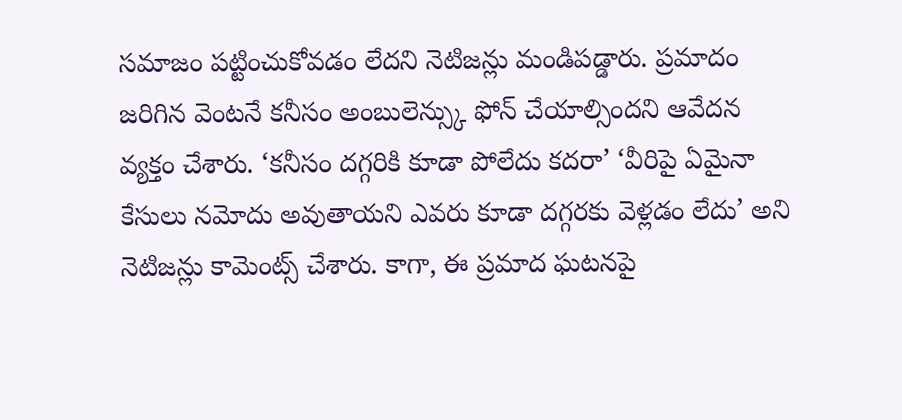సమాజం పట్టించుకోవడం లేదని నెటిజన్లు మండిపడ్డారు. ప్రమాదం జరిగిన వెంటనే కనీసం అంబులెన్స్కు ఫోన్ చేయాల్సిందని ఆవేదన వ్యక్తం చేశారు. ‘కనీసం దగ్గరికి కూడా పోలేదు కదరా’ ‘వీరిపై ఏమైనా కేసులు నమోదు అవుతాయని ఎవరు కూడా దగ్గరకు వెళ్లడం లేదు’ అని నెటిజన్లు కామెంట్స్ చేశారు. కాగా, ఈ ప్రమాద ఘటనపై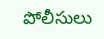పోలీసులు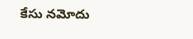కేసు నమోదు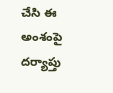చేసి ఈ అంశంపై దర్యాప్తు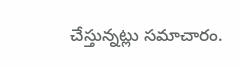చేస్తున్నట్లు సమాచారం.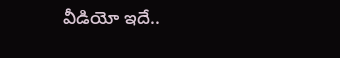వీడియో ఇదే..